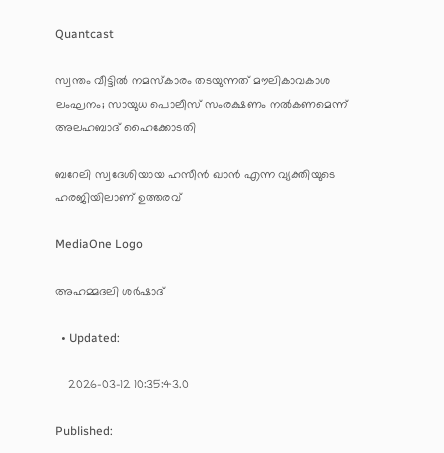Quantcast

സ്വന്തം വീട്ടിൽ നമസ്‌കാരം തടയുന്നത് മൗലികാവകാശ ലംഘനം; സായുധ പൊലീസ് സംരക്ഷണം നൽകണമെന്ന് അലഹബാദ് ഹൈക്കോടതി

ബറേലി സ്വദേശിയായ ഹസീൻ ഖാൻ എന്ന വ്യക്തിയുടെ ഹരജിയിലാണ് ഉത്തരവ്

MediaOne Logo

അഹമ്മദലി ശര്‍ഷാദ്

  • Updated:

    2026-03-12 10:35:43.0

Published: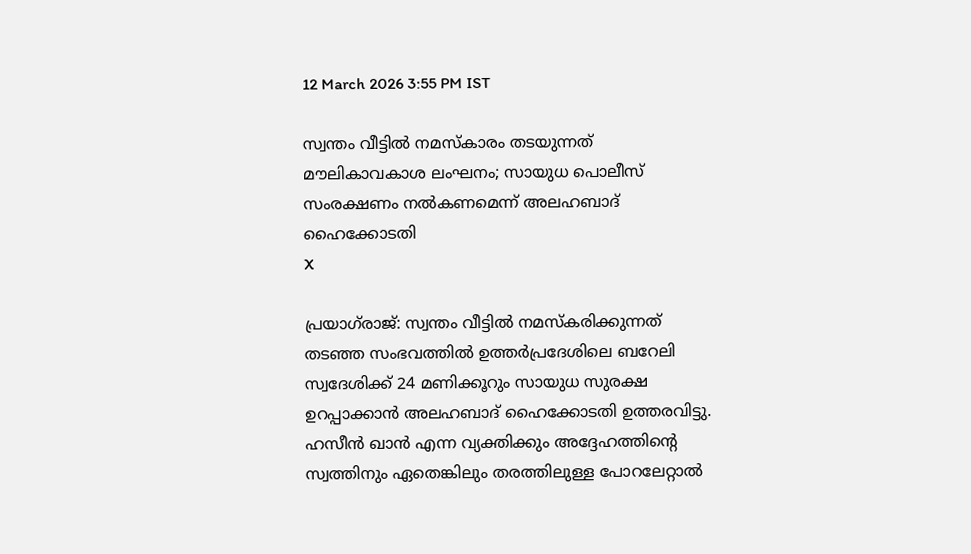12 March 2026 3:55 PM IST

സ്വന്തം വീട്ടിൽ നമസ്‌കാരം തടയുന്നത് മൗലികാവകാശ ലംഘനം; സായുധ പൊലീസ് സംരക്ഷണം നൽകണമെന്ന് അലഹബാദ് ഹൈക്കോടതി
X

പ്രയാഗ്‌രാജ്: സ്വന്തം വീട്ടിൽ നമസ്‌കരിക്കുന്നത് തടഞ്ഞ സംഭവത്തിൽ ഉത്തർപ്രദേശിലെ ബറേലി സ്വദേശിക്ക് 24 മണിക്കൂറും സായുധ സുരക്ഷ ഉറപ്പാക്കാൻ അലഹബാദ് ഹൈക്കോടതി ഉത്തരവിട്ടു. ഹസീൻ ഖാൻ എന്ന വ്യക്തിക്കും അദ്ദേഹത്തിന്റെ സ്വത്തിനും ഏതെങ്കിലും തരത്തിലുള്ള പോറലേറ്റാൽ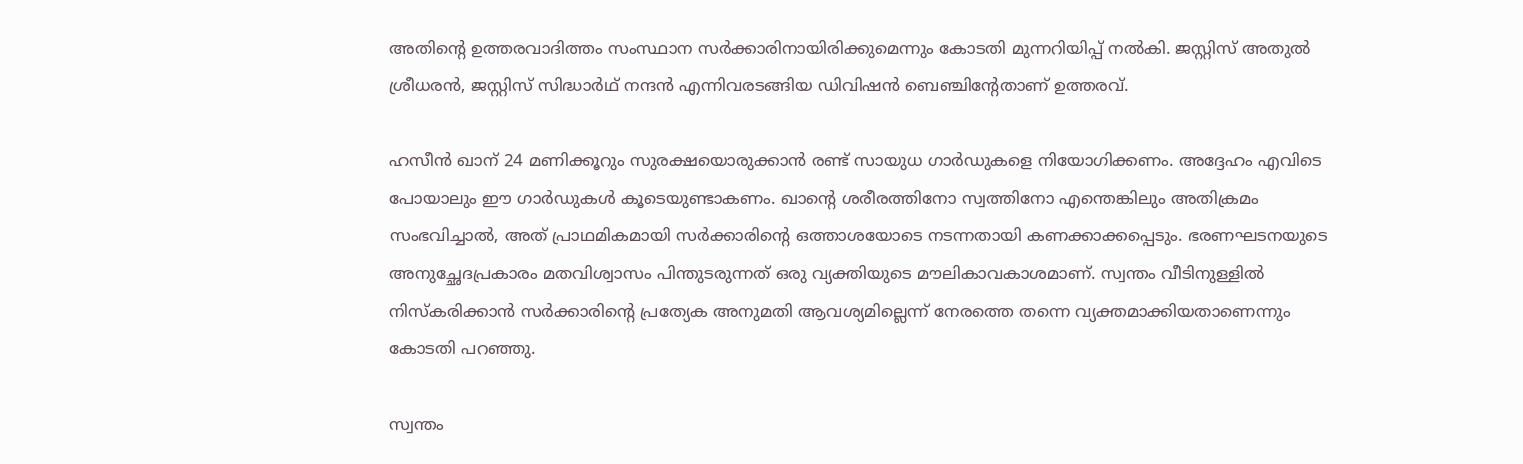അതിന്റെ ഉത്തരവാദിത്തം സംസ്ഥാന സർക്കാരിനായിരിക്കുമെന്നും കോടതി മുന്നറിയിപ്പ് നൽകി. ജസ്റ്റിസ് അതുൽ ശ്രീധരൻ, ജസ്റ്റിസ് സിദ്ധാർഥ് നന്ദൻ എന്നിവരടങ്ങിയ ഡിവിഷൻ ബെഞ്ചിന്റേതാണ് ഉത്തരവ്.

ഹസീൻ ഖാന് 24 മണിക്കൂറും സുരക്ഷയൊരുക്കാൻ രണ്ട് സായുധ ഗാർഡുകളെ നിയോഗിക്കണം. അദ്ദേഹം എവിടെ പോയാലും ഈ ഗാർഡുകൾ കൂടെയുണ്ടാകണം. ഖാന്റെ ശരീരത്തിനോ സ്വത്തിനോ എന്തെങ്കിലും അതിക്രമം സംഭവിച്ചാൽ, അത് പ്രാഥമികമായി സർക്കാരിന്റെ ഒത്താശയോടെ നടന്നതായി കണക്കാക്കപ്പെടും. ഭരണഘടനയുടെ അനുച്ഛേദപ്രകാരം മതവിശ്വാസം പിന്തുടരുന്നത് ഒരു വ്യക്തിയുടെ മൗലികാവകാശമാണ്. സ്വന്തം വീടിനുള്ളിൽ നിസ്‌കരിക്കാൻ സർക്കാരിന്റെ പ്രത്യേക അനുമതി ആവശ്യമില്ലെന്ന് നേരത്തെ തന്നെ വ്യക്തമാക്കിയതാണെന്നും കോടതി പറഞ്ഞു.

സ്വന്തം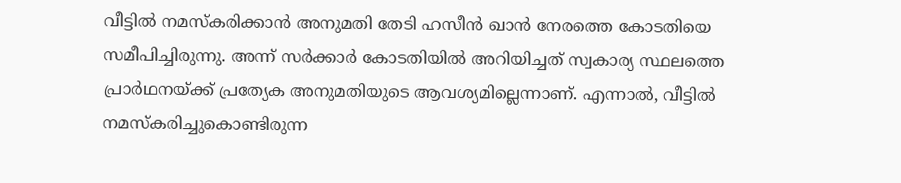വീട്ടിൽ നമസ്‌കരിക്കാൻ അനുമതി തേടി ഹസീൻ ഖാൻ നേരത്തെ കോടതിയെ സമീപിച്ചിരുന്നു. അന്ന് സർക്കാർ കോടതിയിൽ അറിയിച്ചത് സ്വകാര്യ സ്ഥലത്തെ പ്രാർഥനയ്ക്ക് പ്രത്യേക അനുമതിയുടെ ആവശ്യമില്ലെന്നാണ്. എന്നാൽ, വീട്ടിൽ നമസ്‌കരിച്ചുകൊണ്ടിരുന്ന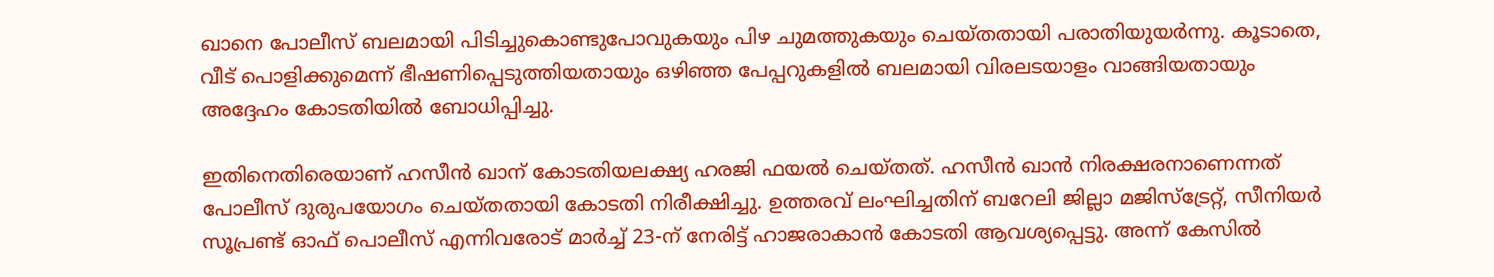ഖാനെ പോലീസ് ബലമായി പിടിച്ചുകൊണ്ടുപോവുകയും പിഴ ചുമത്തുകയും ചെയ്തതായി പരാതിയുയർന്നു. കൂടാതെ, വീട് പൊളിക്കുമെന്ന് ഭീഷണിപ്പെടുത്തിയതായും ഒഴിഞ്ഞ പേപ്പറുകളിൽ ബലമായി വിരലടയാളം വാങ്ങിയതായും അദ്ദേഹം കോടതിയിൽ ബോധിപ്പിച്ചു.

ഇതിനെതിരെയാണ് ഹസീൻ ഖാന് കോടതിയലക്ഷ്യ ഹരജി ഫയൽ ചെയ്തത്. ഹസീൻ ഖാൻ നിരക്ഷരനാണെന്നത് പോലീസ് ദുരുപയോഗം ചെയ്തതായി കോടതി നിരീക്ഷിച്ചു. ഉത്തരവ് ലംഘിച്ചതിന് ബറേലി ജില്ലാ മജിസ്ട്രേറ്റ്, സീനിയർ സൂപ്രണ്ട് ഓഫ് പൊലീസ് എന്നിവരോട് മാർച്ച് 23-ന് നേരിട്ട് ഹാജരാകാൻ കോടതി ആവശ്യപ്പെട്ടു. അന്ന് കേസിൽ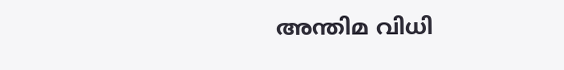അന്തിമ വിധി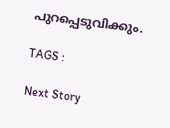പുറപ്പെടുവിക്കും.

TAGS :

Next Story